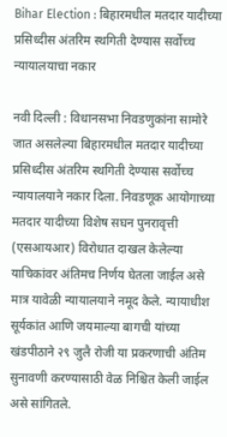Bihar Election : बिहारमधील मतदार यादीच्या प्रसिध्दीस अंतरिम स्थगिती देण्यास सर्वोच्च न्यायालयाचा नकार

नवी दिल्ली : विधानसभा निवडणुकांना सामोरे जात असलेल्या बिहारमधील मतदार यादीच्या प्रसिध्दीस अंतरिम स्थगिती देण्यास सर्वोच्च न्यायालयाने नकार दिला. निवडणूक आयोगाच्या मतदार यादीच्या विशेष सघन पुनरावृत्ती (एसआयआर) विरोधात दाखल केलेल्या याचिकांवर अंतिमच निर्णय घेतला जाईल असे मात्र यावेळी न्यायालयाने नमूद केले. न्यायाधीश सूर्यकांत आणि जयमाल्या बागची यांच्या खंडपीठाने २९ जुलै रोजी या प्रकरणाची अंतिम सुनावणी करण्यासाठी वेळ निश्चित केली जाईल असे सांगितले.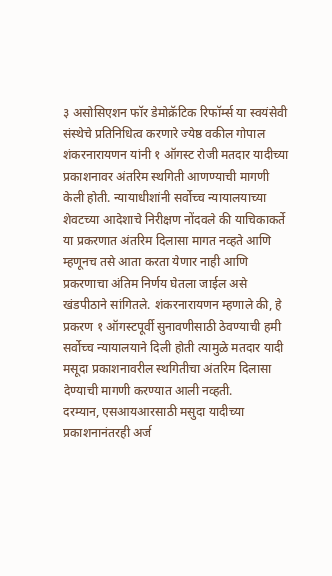३ असोसिएशन फॉर डेमोक्रॅटिक रिफॉर्म्स या स्वयंसेवी संस्थेचे प्रतिनिधित्व करणारे ज्येष्ठ वकील गोपाल शंकरनारायणन यांनी १ ऑगस्ट रोजी मतदार यादीच्या प्रकाशनावर अंतरिम स्थगिती आणण्याची मागणी केली होती. न्यायाधीशांनी सर्वोच्च न्यायालयाच्या शेवटच्या आदेशाचे निरीक्षण नोंदवले की याचिकाकर्ते या प्रकरणात अंतरिम दिलासा मागत नव्हते आणि म्हणूनच तसे आता करता येणार नाही आणि प्रकरणाचा अंतिम निर्णय घेतला जाईल असे खंडपीठाने सांगितले. शंकरनारायणन म्हणाले की, हे प्रकरण १ ऑगस्टपूर्वी सुनावणीसाठी ठेवण्याची हमी सर्वोच्च न्यायालयाने दिली होती त्यामुळे मतदार यादी मसूदा प्रकाशनावरील स्थगितीचा अंतरिम दिलासा देण्याची मागणी करण्यात आली नव्हती.
दरम्यान, एसआयआरसाठी मसुदा यादीच्या प्रकाशनानंतरही अर्ज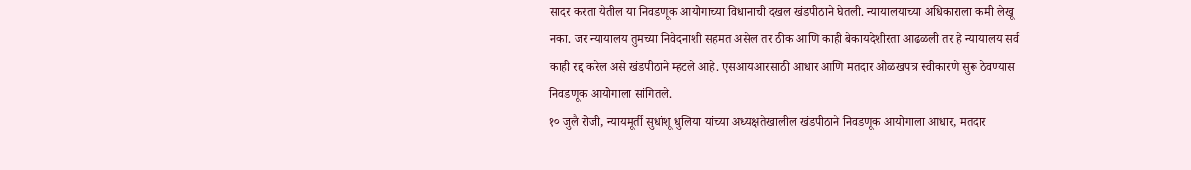सादर करता येतील या निवडणूक आयोगाच्या विधानाची दखल खंडपीठाने घेतली. न्यायालयाच्या अधिकाराला कमी लेखू नका. जर न्यायालय तुमच्या निवेदनाशी सहमत असेल तर ठीक आणि काही बेकायदेशीरता आढळली तर हे न्यायालय सर्व काही रद्द करेल असे खंडपीठाने म्हटले आहे. एसआयआरसाठी आधार आणि मतदार ओळखपत्र स्वीकारणे सुरू ठेवण्यास निवडणूक आयोगाला सांगितले.
१० जुलै रोजी, न्यायमूर्ती सुधांशू धुलिया यांच्या अध्यक्षतेखालील खंडपीठाने निवडणूक आयोगाला आधार, मतदार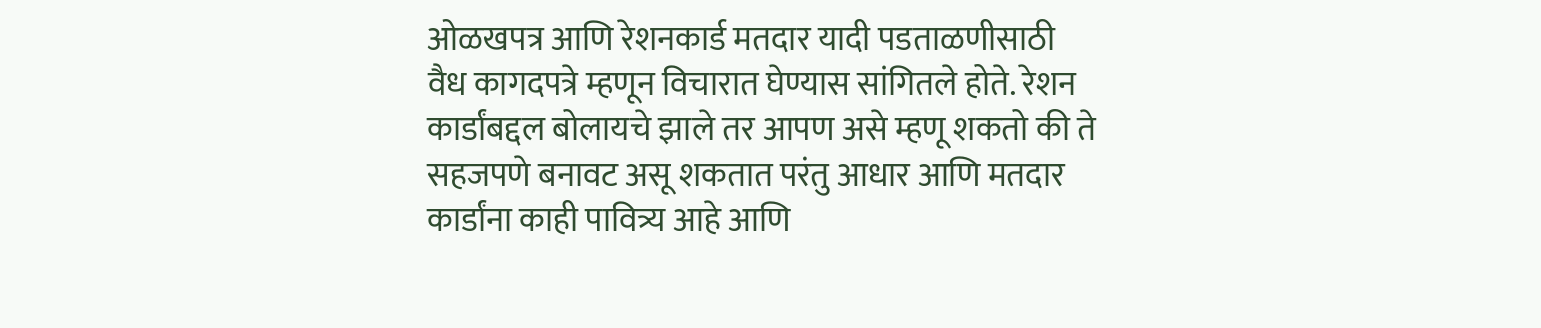ओळखपत्र आणि रेशनकार्ड मतदार यादी पडताळणीसाठी वैध कागदपत्रे म्हणून विचारात घेण्यास सांगितले होते. रेशन कार्डांबद्दल बोलायचे झाले तर आपण असे म्हणू शकतो की ते सहजपणे बनावट असू शकतात परंतु आधार आणि मतदार कार्डांना काही पावित्र्य आहे आणि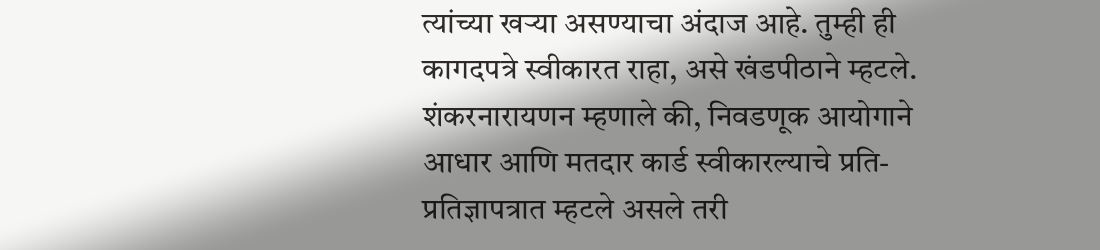त्यांच्या खऱ्या असण्याचा अंदाज आहे. तुम्ही ही कागदपत्रे स्वीकारत राहा, असे खंडपीठाने म्हटले.
शंकरनारायणन म्हणाले की, निवडणूक आयोगाने आधार आणि मतदार कार्ड स्वीकारल्याचे प्रति-प्रतिज्ञापत्रात म्हटले असले तरी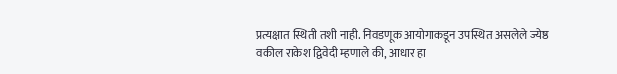प्रत्यक्षात स्थिती तशी नाही. निवडणूक आयोगाकडून उपस्थित असलेले ज्येष्ठ वकील राकेश द्विवेदी म्हणाले की, आधार हा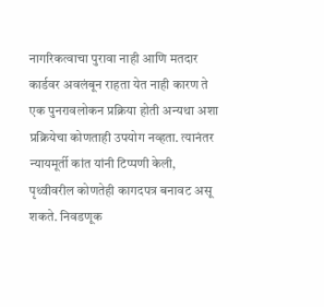नागरिकत्वाचा पुरावा नाही आणि मतदार कार्डवर अवलंबून राहता येत नाही कारण ते एक पुनरावलोकन प्रक्रिया होती अन्यथा अशा प्रक्रियेचा कोणताही उपयोग नव्हता. त्यानंतर न्यायमूर्ती कांत यांनी टिप्पणी केली, पृथ्वीवरील कोणतेही कागदपत्र बनावट असू शकते. निवडणूक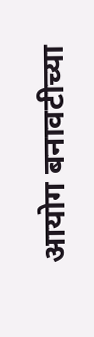आयोग बनावटीच्या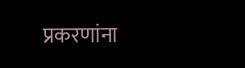प्रकरणांना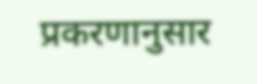प्रकरणानुसार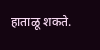हाताळू शकते.